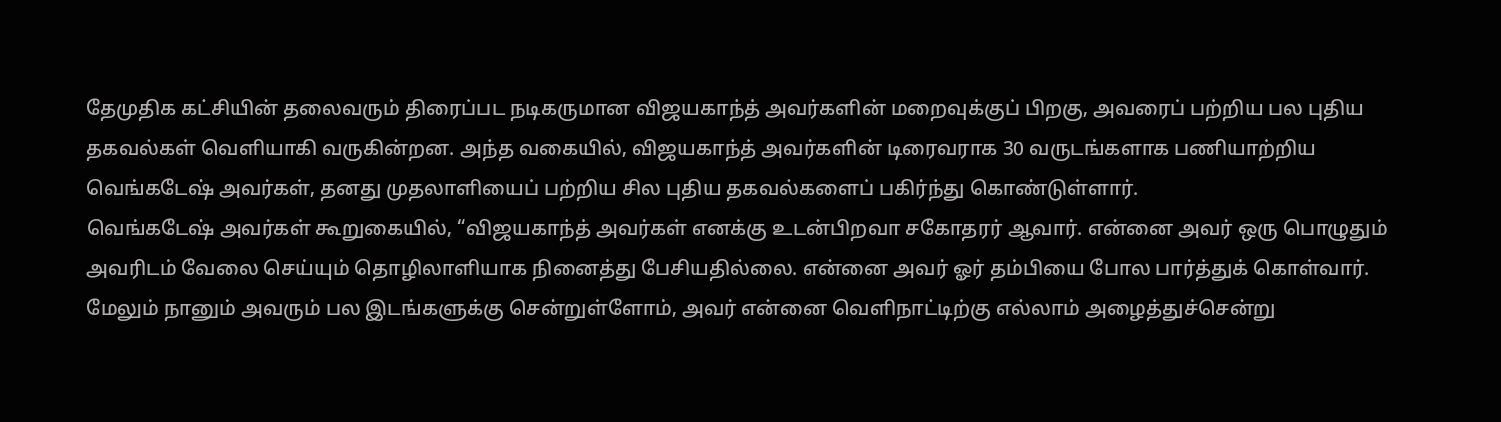தேமுதிக கட்சியின் தலைவரும் திரைப்பட நடிகருமான விஜயகாந்த் அவர்களின் மறைவுக்குப் பிறகு, அவரைப் பற்றிய பல புதிய தகவல்கள் வெளியாகி வருகின்றன. அந்த வகையில், விஜயகாந்த் அவர்களின் டிரைவராக 30 வருடங்களாக பணியாற்றிய வெங்கடேஷ் அவர்கள், தனது முதலாளியைப் பற்றிய சில புதிய தகவல்களைப் பகிர்ந்து கொண்டுள்ளார்.
வெங்கடேஷ் அவர்கள் கூறுகையில், “விஜயகாந்த் அவர்கள் எனக்கு உடன்பிறவா சகோதரர் ஆவார். என்னை அவர் ஒரு பொழுதும் அவரிடம் வேலை செய்யும் தொழிலாளியாக நினைத்து பேசியதில்லை. என்னை அவர் ஓர் தம்பியை போல பார்த்துக் கொள்வார். மேலும் நானும் அவரும் பல இடங்களுக்கு சென்றுள்ளோம், அவர் என்னை வெளிநாட்டிற்கு எல்லாம் அழைத்துச்சென்று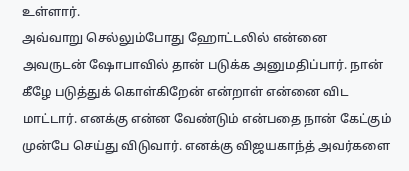உள்ளார்.
அவ்வாறு செல்லும்போது ஹோட்டலில் என்னை அவருடன் ஷோபாவில் தான் படுக்க அனுமதிப்பார். நான் கீழே படுத்துக் கொள்கிறேன் என்றாள் என்னை விட மாட்டார். எனக்கு என்ன வேண்டும் என்பதை நான் கேட்கும் முன்பே செய்து விடுவார். எனக்கு விஜயகாந்த் அவர்களை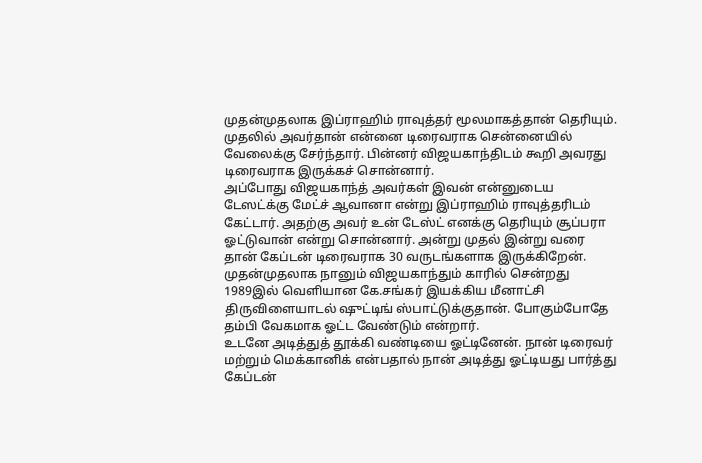முதன்முதலாக இப்ராஹிம் ராவுத்தர் மூலமாகத்தான் தெரியும். முதலில் அவர்தான் என்னை டிரைவராக சென்னையில் வேலைக்கு சேர்ந்தார். பின்னர் விஜயகாந்திடம் கூறி அவரது டிரைவராக இருக்கச் சொன்னார்.
அப்போது விஜயகாந்த் அவர்கள் இவன் என்னுடைய டேஸட்க்கு மேட்ச் ஆவானா என்று இப்ராஹிம் ராவுத்தரிடம் கேட்டார். அதற்கு அவர் உன் டேஸ்ட் எனக்கு தெரியும் சூப்பரா ஓட்டுவான் என்று சொன்னார். அன்று முதல் இன்று வரை தான் கேப்டன் டிரைவராக 30 வருடங்களாக இருக்கிறேன். முதன்முதலாக நானும் விஜயகாந்தும் காரில் சென்றது 1989இல் வெளியான கே.சங்கர் இயக்கிய மீனாட்சி திருவிளையாடல் ஷுட்டிங் ஸ்பாட்டுக்குதான். போகும்போதே தம்பி வேகமாக ஓட்ட வேண்டும் என்றார்.
உடனே அடித்துத் தூக்கி வண்டியை ஓட்டினேன். நான் டிரைவர் மற்றும் மெக்கானிக் என்பதால் நான் அடித்து ஓட்டியது பார்த்து கேப்டன்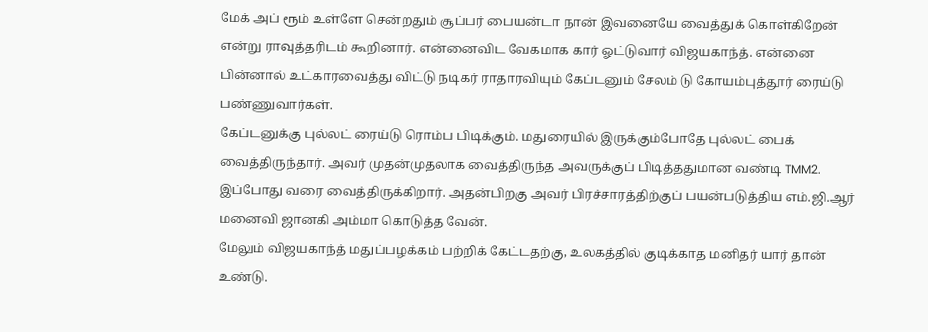மேக் அப் ரூம் உள்ளே சென்றதும் சூப்பர் பையன்டா நான் இவனையே வைத்துக் கொள்கிறேன் என்று ராவுத்தரிடம் கூறினார். என்னைவிட வேகமாக கார் ஓட்டுவார் விஜயகாந்த். என்னை பின்னால் உட்காரவைத்து விட்டு நடிகர் ராதாரவியும் கேப்டனும் சேலம் டு கோயம்புத்தூர் ரைய்டு பண்ணுவார்கள்.
கேப்டனுக்கு புல்லட் ரைய்டு ரொம்ப பிடிக்கும். மதுரையில் இருக்கும்போதே புல்லட் பைக் வைத்திருந்தார். அவர் முதன்முதலாக வைத்திருந்த அவருக்குப் பிடித்ததுமான வண்டி TMM2. இப்போது வரை வைத்திருக்கிறார். அதன்பிறகு அவர் பிரச்சாரத்திற்குப் பயன்படுத்திய எம்.ஜி.ஆர் மனைவி ஜானகி அம்மா கொடுத்த வேன்.
மேலும் விஜயகாந்த் மதுப்பழக்கம் பற்றிக் கேட்டதற்கு, உலகத்தில் குடிக்காத மனிதர் யார் தான் உண்டு.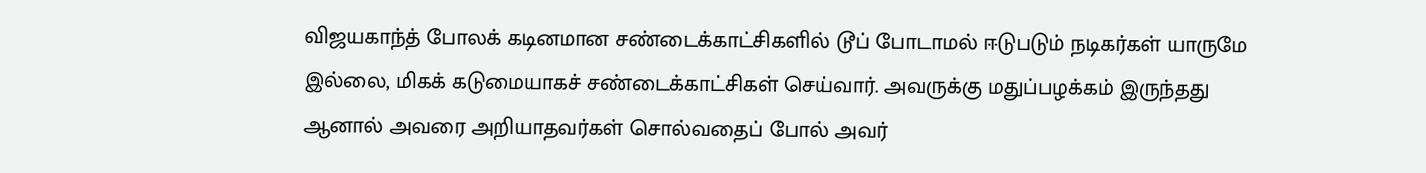விஜயகாந்த் போலக் கடினமான சண்டைக்காட்சிகளில் டூப் போடாமல் ஈடுபடும் நடிகர்கள் யாருமே இல்லை, மிகக் கடுமையாகச் சண்டைக்காட்சிகள் செய்வார். அவருக்கு மதுப்பழக்கம் இருந்தது ஆனால் அவரை அறியாதவர்கள் சொல்வதைப் போல் அவர்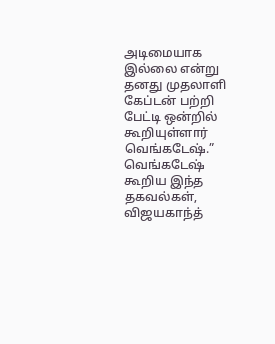அடிமையாக இல்லை என்று தனது முதலாளி கேப்டன் பற்றி பேட்டி ஒன்றில் கூறியுள்ளார் வெங்கடேஷ்.”
வெங்கடேஷ் கூறிய இந்த தகவல்கள், விஜயகாந்த்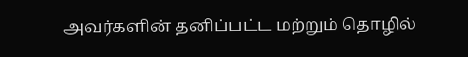அவர்களின் தனிப்பட்ட மற்றும் தொழில்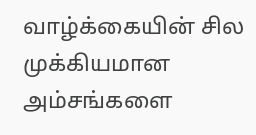வாழ்க்கையின் சில முக்கியமான அம்சங்களை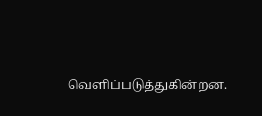வெளிப்படுத்துகின்றன.